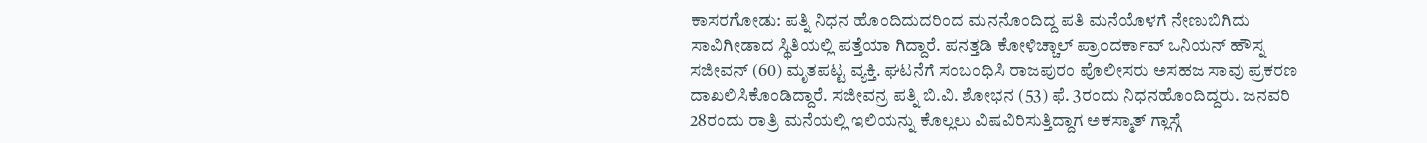ಕಾಸರಗೋಡು: ಪತ್ನಿ ನಿಧನ ಹೊಂದಿದುದರಿಂದ ಮನನೊಂದಿದ್ದ ಪತಿ ಮನೆಯೊಳಗೆ ನೇಣುಬಿಗಿದು ಸಾವಿಗೀಡಾದ ಸ್ಥಿತಿಯಲ್ಲಿ ಪತ್ತೆಯಾ ಗಿದ್ದಾರೆ. ಪನತ್ತಡಿ ಕೋಳಿಚ್ಚಾಲ್ ಪ್ರಾಂದರ್ಕಾವ್ ಒನಿಯನ್ ಹೌಸ್ನ ಸಜೀವನ್ (60) ಮೃತಪಟ್ಟ ವ್ಯಕ್ತಿ. ಘಟನೆಗೆ ಸಂಬಂಧಿಸಿ ರಾಜಪುರಂ ಪೊಲೀಸರು ಅಸಹಜ ಸಾವು ಪ್ರಕರಣ ದಾಖಲಿಸಿಕೊಂಡಿದ್ದಾರೆ. ಸಜೀವನ್ರ ಪತ್ನಿ ಬಿ.ವಿ. ಶೋಭನ (53) ಫೆ. 3ರಂದು ನಿಧನಹೊಂದಿದ್ದರು. ಜನವರಿ 28ರಂದು ರಾತ್ರಿ ಮನೆಯಲ್ಲಿ ಇಲಿಯನ್ನು ಕೊಲ್ಲಲು ವಿಷವಿರಿಸುತ್ತಿದ್ದಾಗ ಅಕಸ್ಮಾತ್ ಗ್ಲಾಸ್ಗೆ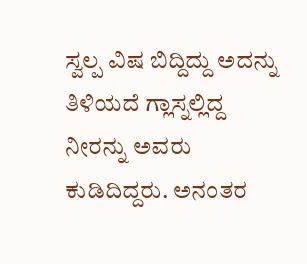ಸ್ವಲ್ಪ ವಿಷ ಬಿದ್ದಿದ್ದು ಅದನ್ನು ತಿಳಿಯದೆ ಗ್ಲಾಸ್ನಲ್ಲಿದ್ದ ನೀರನ್ನು ಅವರು ಕುಡಿದಿದ್ದರು. ಅನಂತರ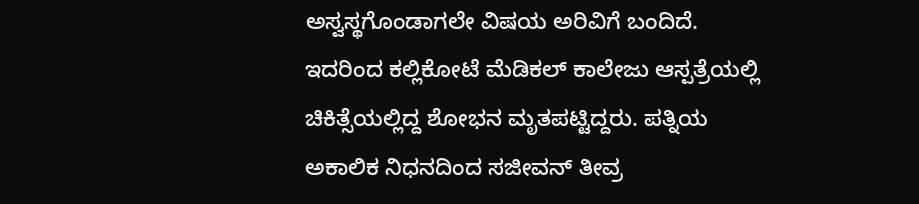ಅಸ್ವಸ್ಥಗೊಂಡಾಗಲೇ ವಿಷಯ ಅರಿವಿಗೆ ಬಂದಿದೆ. ಇದರಿಂದ ಕಲ್ಲಿಕೋಟೆ ಮೆಡಿಕಲ್ ಕಾಲೇಜು ಆಸ್ಪತ್ರೆಯಲ್ಲಿ ಚಿಕಿತ್ಸೆಯಲ್ಲಿದ್ದ ಶೋಭನ ಮೃತಪಟ್ಟಿದ್ದರು. ಪತ್ನಿಯ ಅಕಾಲಿಕ ನಿಧನದಿಂದ ಸಜೀವನ್ ತೀವ್ರ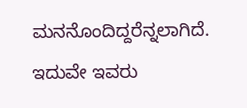ಮನನೊಂದಿದ್ದರೆನ್ನಲಾಗಿದೆ. ಇದುವೇ ಇವರು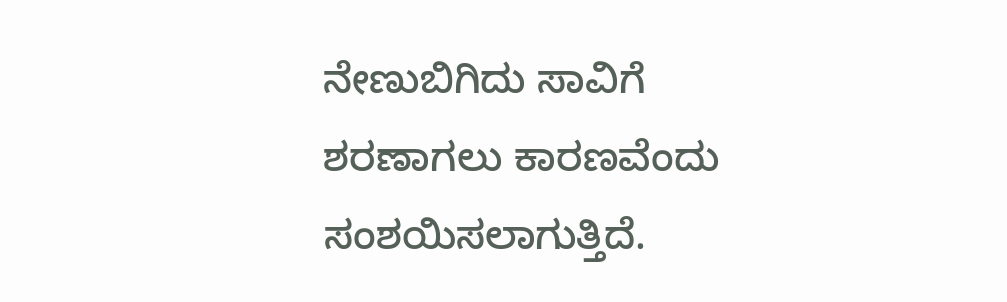ನೇಣುಬಿಗಿದು ಸಾವಿಗೆ ಶರಣಾಗಲು ಕಾರಣವೆಂದು ಸಂಶಯಿಸಲಾಗುತ್ತಿದೆ.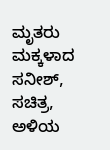ಮೃತರು ಮಕ್ಕಳಾದ ಸನೀಶ್, ಸಚಿತ್ರ, ಅಳಿಯ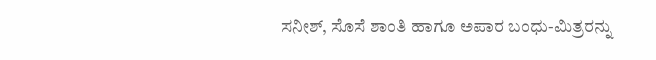ಸನೀಶ್, ಸೊಸೆ ಶಾಂತಿ ಹಾಗೂ ಅಪಾರ ಬಂಧು-ಮಿತ್ರರನ್ನು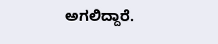ಅಗಲಿದ್ದಾರೆ.